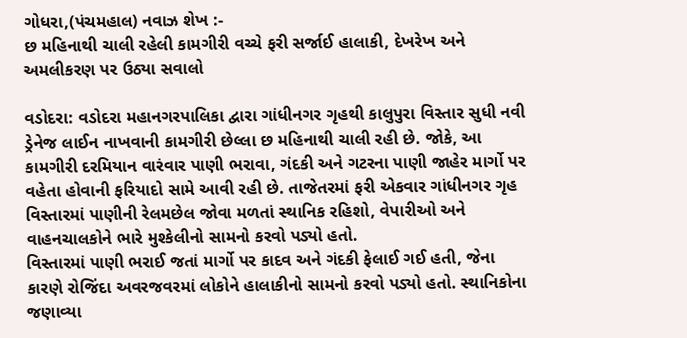ગોધરા,(પંચમહાલ) નવાઝ શેખ :-
છ મહિનાથી ચાલી રહેલી કામગીરી વચ્ચે ફરી સર્જાઈ હાલાકી, દેખરેખ અને અમલીકરણ પર ઉઠ્યા સવાલો

વડોદરા: વડોદરા મહાનગરપાલિકા દ્વારા ગાંધીનગર ગૃહથી કાલુપુરા વિસ્તાર સુધી નવી ડ્રેનેજ લાઈન નાખવાની કામગીરી છેલ્લા છ મહિનાથી ચાલી રહી છે. જોકે, આ કામગીરી દરમિયાન વારંવાર પાણી ભરાવા, ગંદકી અને ગટરના પાણી જાહેર માર્ગો પર વહેતા હોવાની ફરિયાદો સામે આવી રહી છે. તાજેતરમાં ફરી એકવાર ગાંધીનગર ગૃહ વિસ્તારમાં પાણીની રેલમછેલ જોવા મળતાં સ્થાનિક રહિશો, વેપારીઓ અને વાહનચાલકોને ભારે મુશ્કેલીનો સામનો કરવો પડ્યો હતો.
વિસ્તારમાં પાણી ભરાઈ જતાં માર્ગો પર કાદવ અને ગંદકી ફેલાઈ ગઈ હતી, જેના કારણે રોજિંદા અવરજવરમાં લોકોને હાલાકીનો સામનો કરવો પડ્યો હતો. સ્થાનિકોના જણાવ્યા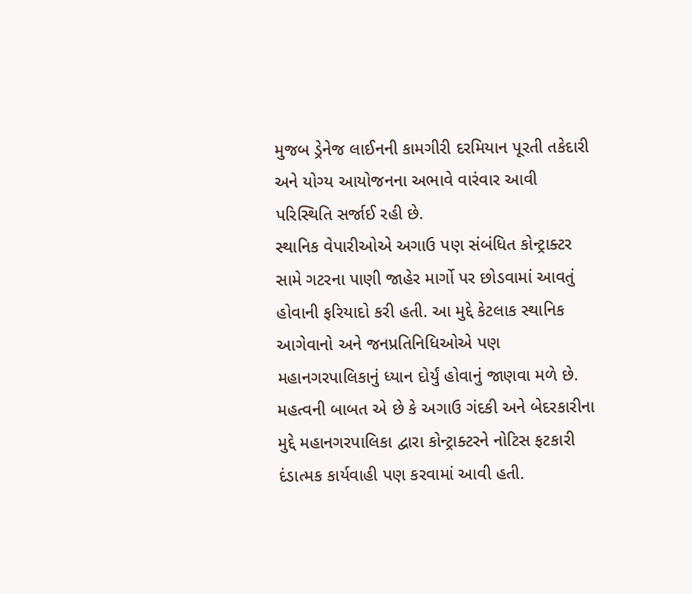મુજબ ડ્રેનેજ લાઈનની કામગીરી દરમિયાન પૂરતી તકેદારી અને યોગ્ય આયોજનના અભાવે વારંવાર આવી પરિસ્થિતિ સર્જાઈ રહી છે.
સ્થાનિક વેપારીઓએ અગાઉ પણ સંબંધિત કોન્ટ્રાક્ટર સામે ગટરના પાણી જાહેર માર્ગો પર છોડવામાં આવતું હોવાની ફરિયાદો કરી હતી. આ મુદ્દે કેટલાક સ્થાનિક આગેવાનો અને જનપ્રતિનિધિઓએ પણ મહાનગરપાલિકાનું ધ્યાન દોર્યું હોવાનું જાણવા મળે છે.
મહત્વની બાબત એ છે કે અગાઉ ગંદકી અને બેદરકારીના મુદ્દે મહાનગરપાલિકા દ્વારા કોન્ટ્રાક્ટરને નોટિસ ફટકારી દંડાત્મક કાર્યવાહી પણ કરવામાં આવી હતી.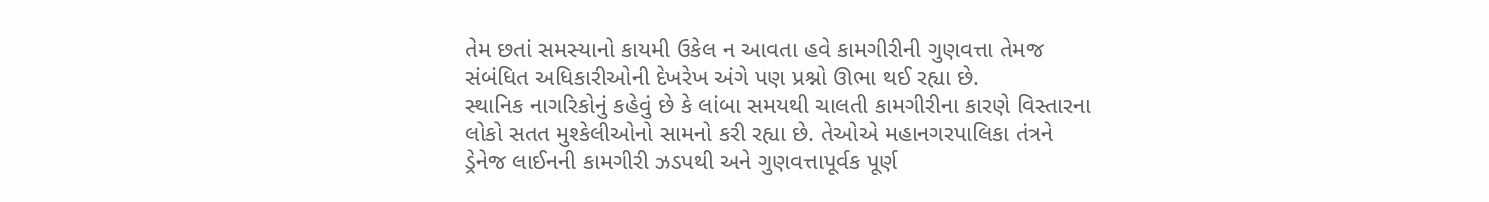તેમ છતાં સમસ્યાનો કાયમી ઉકેલ ન આવતા હવે કામગીરીની ગુણવત્તા તેમજ સંબંધિત અધિકારીઓની દેખરેખ અંગે પણ પ્રશ્નો ઊભા થઈ રહ્યા છે.
સ્થાનિક નાગરિકોનું કહેવું છે કે લાંબા સમયથી ચાલતી કામગીરીના કારણે વિસ્તારના લોકો સતત મુશ્કેલીઓનો સામનો કરી રહ્યા છે. તેઓએ મહાનગરપાલિકા તંત્રને ડ્રેનેજ લાઈનની કામગીરી ઝડપથી અને ગુણવત્તાપૂર્વક પૂર્ણ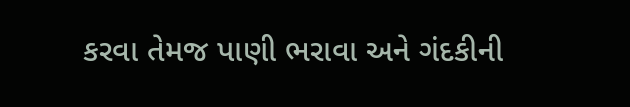કરવા તેમજ પાણી ભરાવા અને ગંદકીની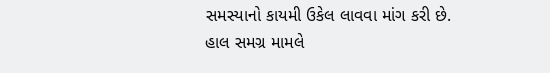સમસ્યાનો કાયમી ઉકેલ લાવવા માંગ કરી છે.
હાલ સમગ્ર મામલે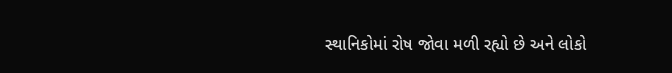સ્થાનિકોમાં રોષ જોવા મળી રહ્યો છે અને લોકો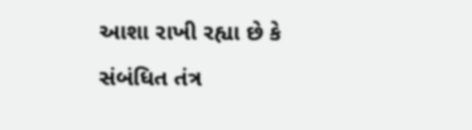આશા રાખી રહ્યા છે કે સંબંધિત તંત્ર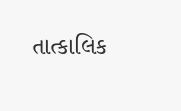તાત્કાલિક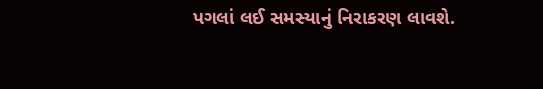પગલાં લઈ સમસ્યાનું નિરાકરણ લાવશે.